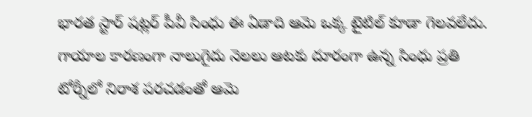భారత స్టార్ షట్లర్ పీవీ సింధు ఈ ఏడాది ఆమె ఒక్క టైటిల్ కూడా గెలవలేదు. గాయాల కారణంగా నాలుగైదు నెలలు ఆటకు దూరంగా ఉన్న సింధు ప్రతి టోర్నీలో నిరాశ పరచడంతో ఆమె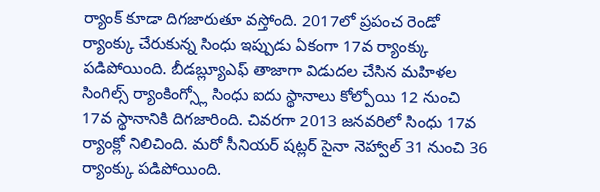ర్యాంక్ కూడా దిగజారుతూ వస్తోంది. 2017లో ప్రపంచ రెండో ర్యాంక్కు చేరుకున్న సింధు ఇప్పుడు ఏకంగా 17వ ర్యాంక్కు పడిపోయింది. బీడబ్ల్యూఎఫ్ తాజాగా విడుదల చేసిన మహిళల సింగిల్స్ ర్యాంకింగ్స్లో సింధు ఐదు స్థానాలు కోల్పోయి 12 నుంచి 17వ స్థానానికి దిగజారింది. చివరగా 2013 జనవరిలో సింధు 17వ ర్యాంక్లో నిలిచింది. మరో సీనియర్ షట్లర్ సైనా నెహ్వాల్ 31 నుంచి 36 ర్యాంక్కు పడిపోయింది.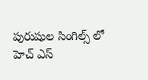పురుషుల సింగిల్స్ లో హెచ్ ఎస్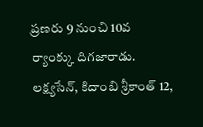ప్రణరు 9 నుంచి 10వ ర్యాంక్కు దిగజారాడు. లక్ష్యసేన్, కిదాంబి శ్రీకాంత్ 12,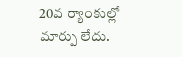20వ ర్యాంకుల్లో మార్పు లేదు.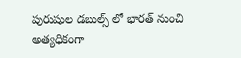పురుషుల డబుల్స్ లో భారత్ నుంచి అత్యధికంగా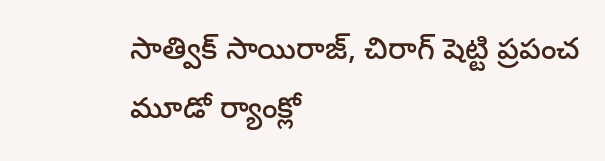సాత్విక్ సాయిరాజ్, చిరాగ్ షెట్టి ప్రపంచ మూడో ర్యాంక్లో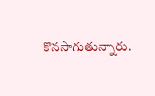కొనసాగుతున్నారు.